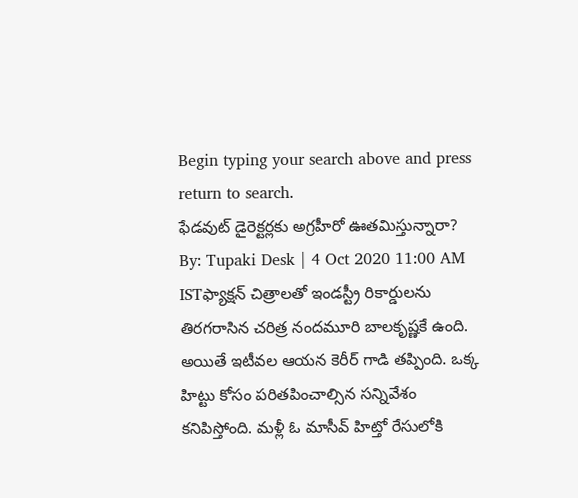Begin typing your search above and press return to search.
ఫేడవుట్ డైరెక్టర్లకు అగ్రహీరో ఊతమిస్తున్నారా?
By: Tupaki Desk | 4 Oct 2020 11:00 AM ISTఫ్యాక్షన్ చిత్రాలతో ఇండస్ట్రీ రికార్డులను తిరగరాసిన చరిత్ర నందమూరి బాలకృష్ణకే ఉంది. అయితే ఇటీవల ఆయన కెరీర్ గాడి తప్పింది. ఒక్క హిట్టు కోసం పరితపించాల్సిన సన్నివేశం కనిపిస్తోంది. మళ్లీ ఓ మాసీవ్ హిట్తో రేసులోకి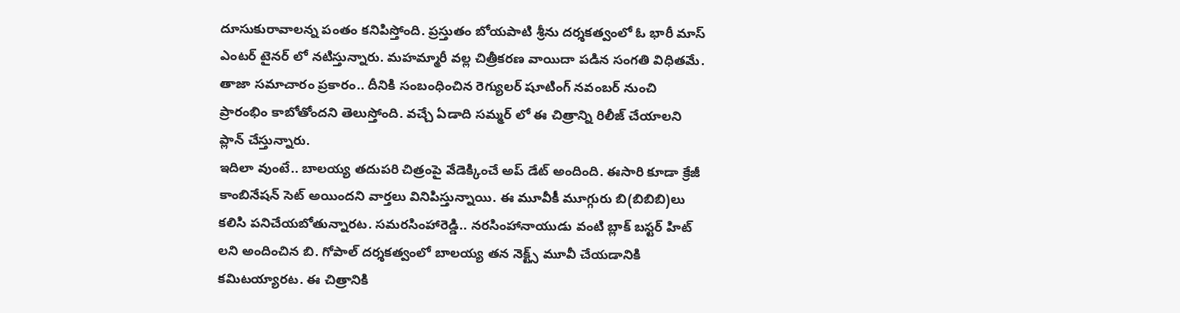దూసుకురావాలన్న పంతం కనిపిస్తోంది. ప్రస్తుతం బోయపాటి శ్రీను దర్శకత్వంలో ఓ భారీ మాస్ ఎంటర్ టైనర్ లో నటిస్తున్నారు. మహమ్మారీ వల్ల చిత్రీకరణ వాయిదా పడిన సంగతి విధితమే. తాజా సమాచారం ప్రకారం.. దీనికి సంబంధించిన రెగ్యులర్ షూటింగ్ నవంబర్ నుంచి ప్రారంభిం కాబోతోందని తెలుస్తోంది. వచ్చే ఏడాది సమ్మర్ లో ఈ చిత్రాన్ని రిలీజ్ చేయాలని ప్లాన్ చేస్తున్నారు.
ఇదిలా వుంటే.. బాలయ్య తదుపరి చిత్రంపై వేడెక్కించే అప్ డేట్ అందింది. ఈసారి కూడా క్రేజీ కాంబినేషన్ సెట్ అయిందని వార్తలు వినిపిస్తున్నాయి. ఈ మూవీకీ మూగ్గురు బి(బిబిబి)లు కలిసి పనిచేయబోతున్నారట. సమరసింహారెడ్డి.. నరసింహానాయుడు వంటి బ్లాక్ బస్టర్ హిట్ లని అందించిన బి. గోపాల్ దర్శకత్వంలో బాలయ్య తన నెక్ట్స్ మూవీ చేయడానికి కమిటయ్యారట. ఈ చిత్రానికి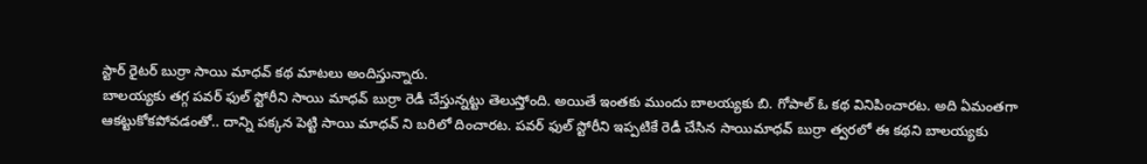స్టార్ రైటర్ బుర్రా సాయి మాధవ్ కథ మాటలు అందిస్తున్నారు.
బాలయ్యకు తగ్గ పవర్ ఫుల్ స్టోరీని సాయి మాధవ్ బుర్రా రెడీ చేస్తున్నట్టు తెలుస్తోంది. అయితే ఇంతకు ముందు బాలయ్యకు బి. గోపాల్ ఓ కథ వినిపించారట. అది ఏమంతగా ఆకట్టుకోకపోవడంతో.. దాన్ని పక్కన పెట్టి సాయి మాధవ్ ని బరిలో దించారట. పవర్ ఫుల్ స్టోరీని ఇప్పటికే రెడీ చేసిన సాయిమాధవ్ బుర్రా త్వరలో ఈ కథని బాలయ్యకు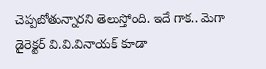చెప్పబోతున్నారని తెలుస్తోంది. ఇదే గాక.. మెగా డైరెక్టర్ వి.వి.వినాయక్ కూడా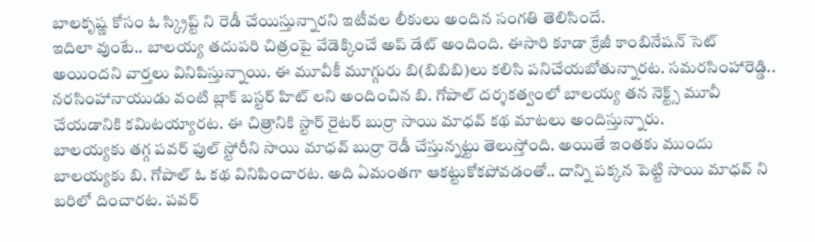బాలకృష్ణ కోసం ఓ స్క్రిప్ట్ ని రెడీ చేయిస్తున్నారని ఇటీవల లీకులు అందిన సంగతి తెలిసిందే.
ఇదిలా వుంటే.. బాలయ్య తదుపరి చిత్రంపై వేడెక్కించే అప్ డేట్ అందింది. ఈసారి కూడా క్రేజీ కాంబినేషన్ సెట్ అయిందని వార్తలు వినిపిస్తున్నాయి. ఈ మూవీకీ మూగ్గురు బి(బిబిబి)లు కలిసి పనిచేయబోతున్నారట. సమరసింహారెడ్డి.. నరసింహానాయుడు వంటి బ్లాక్ బస్టర్ హిట్ లని అందించిన బి. గోపాల్ దర్శకత్వంలో బాలయ్య తన నెక్ట్స్ మూవీ చేయడానికి కమిటయ్యారట. ఈ చిత్రానికి స్టార్ రైటర్ బుర్రా సాయి మాధవ్ కథ మాటలు అందిస్తున్నారు.
బాలయ్యకు తగ్గ పవర్ ఫుల్ స్టోరీని సాయి మాధవ్ బుర్రా రెడీ చేస్తున్నట్టు తెలుస్తోంది. అయితే ఇంతకు ముందు బాలయ్యకు బి. గోపాల్ ఓ కథ వినిపించారట. అది ఏమంతగా ఆకట్టుకోకపోవడంతో.. దాన్ని పక్కన పెట్టి సాయి మాధవ్ ని బరిలో దించారట. పవర్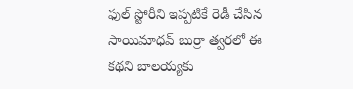ఫుల్ స్టోరీని ఇప్పటికే రెడీ చేసిన సాయిమాధవ్ బుర్రా త్వరలో ఈ కథని బాలయ్యకు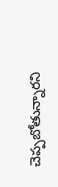చెప్పబోతున్నారని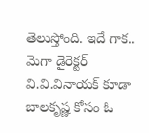తెలుస్తోంది. ఇదే గాక.. మెగా డైరెక్టర్ వి.వి.వినాయక్ కూడా బాలకృష్ణ కోసం ఓ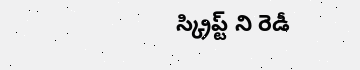స్క్రిప్ట్ ని రెడీ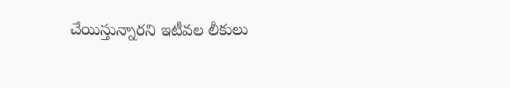చేయిస్తున్నారని ఇటీవల లీకులు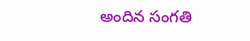అందిన సంగతి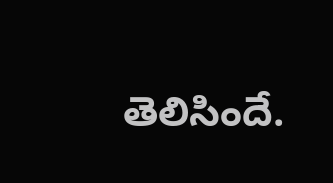తెలిసిందే.